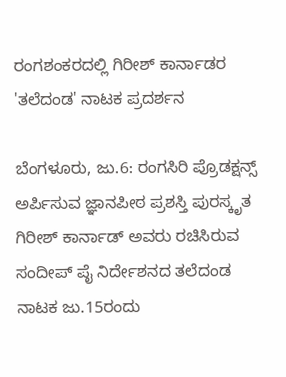ರಂಗಶಂಕರದಲ್ಲಿ ಗಿರೀಶ್‌ ಕಾರ್ನಾಡರ 'ತಲೆದಂಡ' ನಾಟಕ ಪ್ರದರ್ಶನ

ಬೆಂಗಳೂರು, ಜು.6: ರಂಗಸಿರಿ ಪ್ರೊಡಕ್ಷನ್ಸ್‌ ಅರ್ಪಿಸುವ ಜ್ಞಾನಪೀಠ ಪ್ರಶಸ್ತಿ ಪುರಸ್ಕೃತ ಗಿರೀಶ್‌ ಕಾರ್ನಾಡ್‌ ಅವರು ರಚಿಸಿರುವ ಸಂದೀಪ್‌ ಪೈ ನಿರ್ದೇಶನದ ತಲೆದಂಡ ನಾಟಕ ಜು.15ರಂದು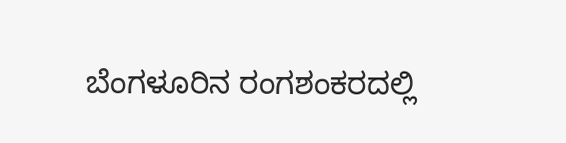ಬೆಂಗಳೂರಿನ ರಂಗಶಂಕರದಲ್ಲಿ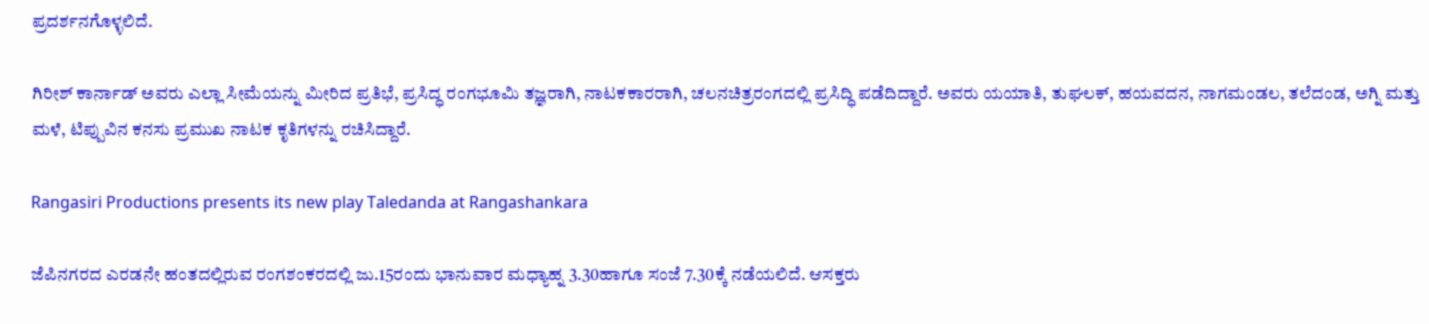ಪ್ರದರ್ಶನಗೊಳ್ಳಲಿದೆ.

ಗಿರೀಶ್‌ ಕಾರ್ನಾಡ್‌ ಅವರು ಎಲ್ಲಾ ಸೀಮೆಯನ್ನು ಮೀರಿದ ಪ್ರತಿಭೆ, ಪ್ರಸಿದ್ಧ ರಂಗಭೂಮಿ ತಜ್ಞರಾಗಿ, ನಾಟಕಕಾರರಾಗಿ, ಚಲನಚಿತ್ರರಂಗದಲ್ಲಿ ಪ್ರಸಿದ್ಧಿ ಪಡೆದಿದ್ದಾರೆ. ಅವರು ಯಯಾತಿ, ತುಘಲಕ್‌, ಹಯವದನ, ನಾಗಮಂಡಲ, ತಲೆದಂಡ, ಅಗ್ನಿ ಮತ್ತು ಮಳೆ, ಟಿಪ್ಪುವಿನ ಕನಸು ಪ್ರಮುಖ ನಾಟಕ ಕೃತಿಗಳನ್ನು ರಚಿಸಿದ್ದಾರೆ.

Rangasiri Productions presents its new play Taledanda at Rangashankara

ಜೆಪಿನಗರದ ಎರಡನೇ ಹಂತದಲ್ಲಿರುವ ರಂಗಶಂಕರದಲ್ಲಿ ಜು.15ರಂದು ಭಾನುವಾರ ಮಧ್ಯಾಹ್ನ 3.30ಹಾಗೂ ಸಂಜೆ 7.30ಕ್ಕೆ ನಡೆಯಲಿದೆ. ಆಸಕ್ತರು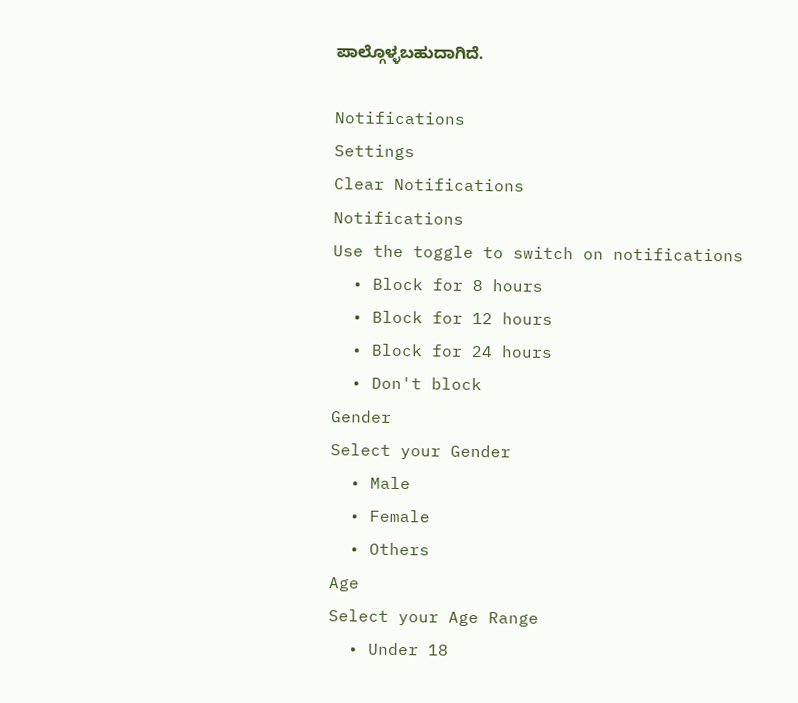ಪಾಲ್ಗೊಳ್ಳಬಹುದಾಗಿದೆ.

Notifications
Settings
Clear Notifications
Notifications
Use the toggle to switch on notifications
  • Block for 8 hours
  • Block for 12 hours
  • Block for 24 hours
  • Don't block
Gender
Select your Gender
  • Male
  • Female
  • Others
Age
Select your Age Range
  • Under 18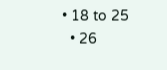• 18 to 25
  • 26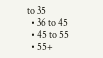to 35
  • 36 to 45
  • 45 to 55
  • 55+